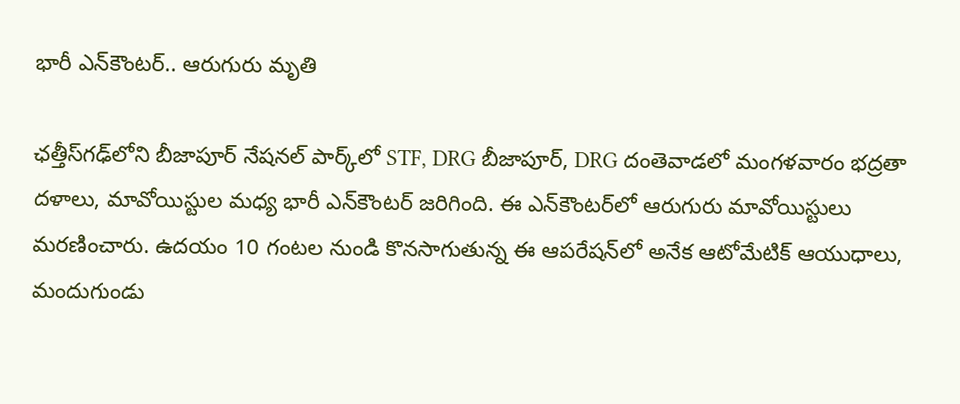భారీ ఎన్‌కౌంటర్.. ఆరుగురు మృతి

ఛత్తీస్‌గఢ్‌లోని బీజాపూర్ నేషనల్ పార్క్‌లో STF, DRG బీజాపూర్, DRG దంతెవాడలో మంగళవారం భద్రతా దళాలు, మావోయిస్టుల మధ్య భారీ ఎన్‌కౌంటర్‌ జరిగింది. ఈ ఎన్‌కౌంటర్‌లో ఆరుగురు మావోయిస్టులు మరణించారు. ఉదయం 10 గంటల నుండి కొనసాగుతున్న ఈ ఆపరేషన్‌లో అనేక ఆటోమేటిక్ ఆయుధాలు, మందుగుండు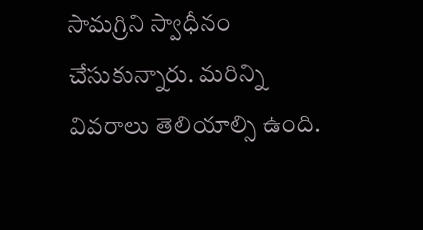సామగ్రిని స్వాధీనం చేసుకున్నారు. మరిన్ని వివరాలు తెలియాల్సి ఉంది.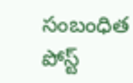సంబంధిత పోస్ట్